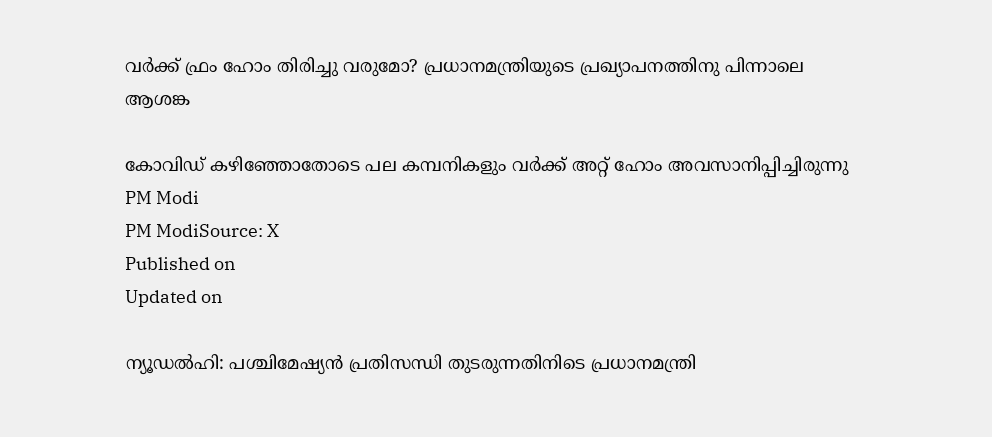വര്‍ക്ക് ഫ്രം ഹോം തിരിച്ചു വരുമോ? പ്രധാനമന്ത്രിയുടെ പ്രഖ്യാപനത്തിനു പിന്നാലെ ആശങ്ക

കോവിഡ് കഴിഞ്ഞോതോടെ പല കമ്പനികളും വര്‍ക്ക് അറ്റ് ഹോം അവസാനിപ്പിച്ചിരുന്നു
PM Modi
PM ModiSource: X
Published on
Updated on

ന്യൂഡല്‍ഹി: പശ്ചിമേഷ്യന്‍ പ്രതിസന്ധി തുടരുന്നതിനിടെ പ്രധാനമന്ത്രി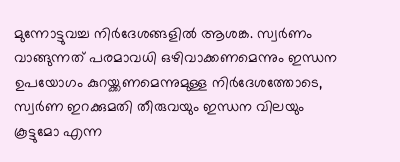മുന്നോട്ടുവച്ച നിര്‍ദേശങ്ങളില്‍ ആശങ്ക. സ്വര്‍ണം വാങ്ങുന്നത് പരമാവധി ഒഴിവാക്കണമെന്നും ഇന്ധന ഉപയോഗം കുറയ്ക്കണമെന്നുമുള്ള നിര്‍ദേശത്തോടെ, സ്വര്‍ണ ഇറക്കുമതി തീരുവയും ഇന്ധന വിലയും കൂട്ടുമോ എന്ന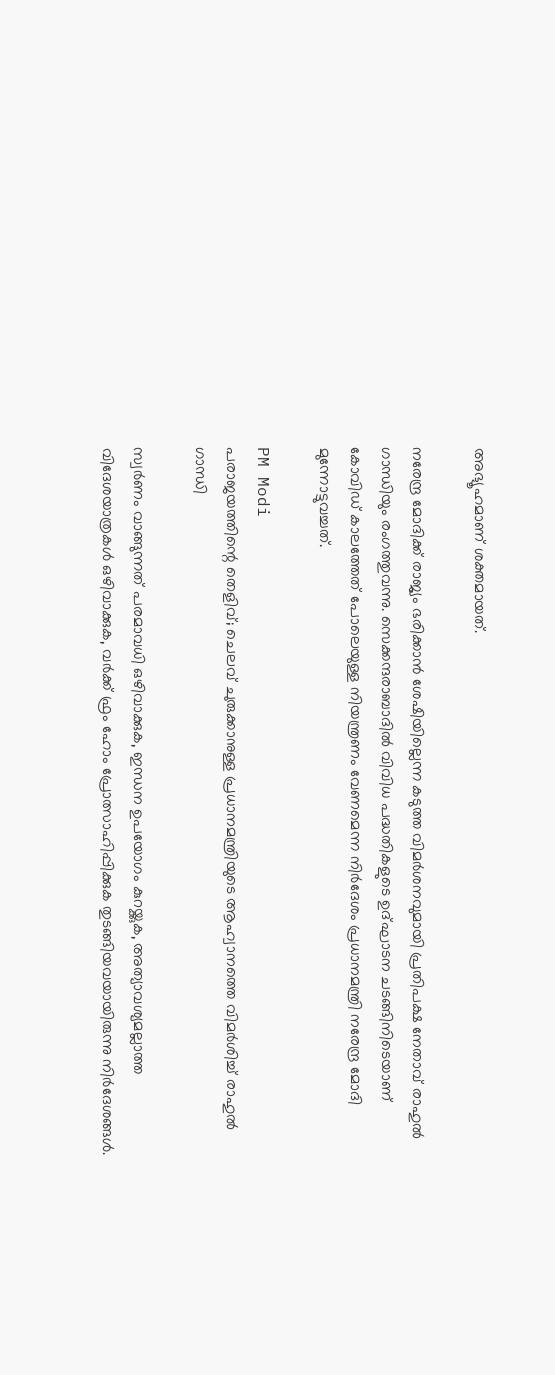അഭ്യൂഹമാണ് ശക്തമായത്.

നരേന്ദ്ര മോദിക്ക് രാജ്യം ഭരിക്കാന്‍ ശേഷിയില്ലെന്ന കടുത്ത വിമര്‍ശനവുമായി പ്രതിപക്ഷ നേതാവ് രാഹുല്‍ ഗാന്ധിയും രംഗത്തുവന്നു. സെക്കന്ദരാബാദില്‍ വിവിധ പദ്ധതികളുടെ ഉദ്ഘാടന ചടങ്ങിനിടെയാണ് കോവിഡ് കാലത്തേത് പോലെയുള്ള നിയന്ത്രണം വേണമെന്ന നിര്‍ദേശം പ്രധാനമന്ത്രി നരേന്ദ്ര മോദി മുന്നോട്ടുവച്ചത്.

PM Modi
പരാജയത്തിന്റെ തെളിവ്; ചെലവ് ചുരുക്കാനുള്ള പ്രധാനമന്ത്രിയുടെ ആഹ്വാനത്തെ വിമര്‍ശിച്ച് രാഹുല്‍ ഗാന്ധി

സ്വര്‍ണം വാങ്ങുന്നത് പരമാവധി ഒഴിവാക്കുക, ഇന്ധന ഉപയോഗം കുറയ്ക്കുക, അത്യാവശ്യമല്ലാത്ത വിദേശയാത്രകള്‍ ഒഴിവാക്കുക, വര്‍ക്ക് ഫ്രം ഹോം പ്രോത്സാഹിപ്പിക്കുക തുടങ്ങിയവയായിരുന്നു നിര്‍ദേശങ്ങള്‍.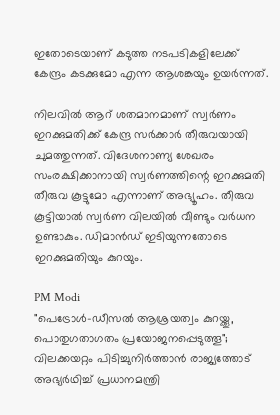ഇതോടെയാണ് കടുത്ത നടപടികളിലേക്ക് കേന്ദ്രം കടക്കുമോ എന്ന ആശങ്കയും ഉയര്‍ന്നത്.

നിലവില്‍ ആറ് ശതമാനമാണ് സ്വര്‍ണം ഇറക്കുമതിക്ക് കേന്ദ്ര സര്‍ക്കാര്‍ തീരുവയായി ചുമത്തുന്നത്. വിദേശനാണ്യ ശേഖരം സംരക്ഷിക്കാനായി സ്വര്‍ണത്തിന്റെ ഇറക്കുമതി തീരുവ കൂട്ടുമോ എന്നാണ് അഭ്യൂഹം. തീരുവ കൂട്ടിയാല്‍ സ്വര്‍ണ വിലയില്‍ വീണ്ടും വര്‍ധന ഉണ്ടാകും. ഡിമാന്‍ഡ് ഇടിയുന്നതോടെ ഇറക്കുമതിയും കുറയും.

PM Modi
"പെട്രോൾ-ഡീസൽ ആശ്രയത്വം കുറയ്ക്കൂ, പൊതുഗതാഗതം പ്രയോജനപ്പെടുത്തൂ"; വിലക്കയറ്റം പിടിച്ചുനിർത്താൻ രാജ്യത്തോട് അഭ്യർഥിച്ച് പ്രധാനമന്ത്രി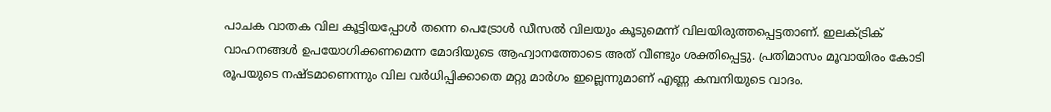പാചക വാതക വില കൂട്ടിയപ്പോള്‍ തന്നെ പെട്രോള്‍ ഡീസല്‍ വിലയും കൂടുമെന്ന് വിലയിരുത്തപ്പെട്ടതാണ്. ഇലക്ട്രിക് വാഹനങ്ങള്‍ ഉപയോഗിക്കണമെന്ന മോദിയുടെ ആഹ്വാനത്തോടെ അത് വീണ്ടും ശക്തിപ്പെട്ടു. പ്രതിമാസം മൂവായിരം കോടി രൂപയുടെ നഷ്ടമാണെന്നും വില വര്‍ധിപ്പിക്കാതെ മറ്റു മാര്‍ഗം ഇല്ലെന്നുമാണ് എണ്ണ കമ്പനിയുടെ വാദം.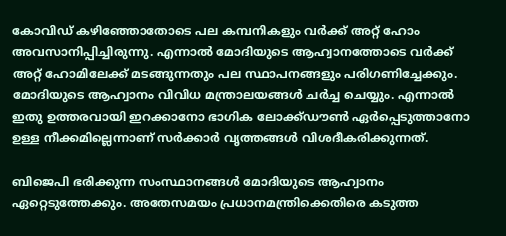കോവിഡ് കഴിഞ്ഞോതോടെ പല കമ്പനികളും വര്‍ക്ക് അറ്റ് ഹോം അവസാനിപ്പിച്ചിരുന്നു. എന്നാല്‍ മോദിയുടെ ആഹ്വാനത്തോടെ വര്‍ക്ക് അറ്റ് ഹോമിലേക്ക് മടങ്ങുന്നതും പല സ്ഥാപനങ്ങളും പരിഗണിച്ചേക്കും. മോദിയുടെ ആഹ്വാനം വിവിധ മന്ത്രാലയങ്ങള്‍ ചര്‍ച്ച ചെയ്യും. എന്നാല്‍ ഇതു ഉത്തരവായി ഇറക്കാനോ ഭാഗിക ലോക്ക്ഡൗണ്‍ ഏര്‍പ്പെടുത്താനോ ഉള്ള നീക്കമില്ലെന്നാണ് സര്‍ക്കാര്‍ വൃത്തങ്ങള്‍ വിശദീകരിക്കുന്നത്.

ബിജെപി ഭരിക്കുന്ന സംസ്ഥാനങ്ങള്‍ മോദിയുടെ ആഹ്വാനം ഏറ്റെടുത്തേക്കും. അതേസമയം പ്രധാനമന്ത്രിക്കെതിരെ കടുത്ത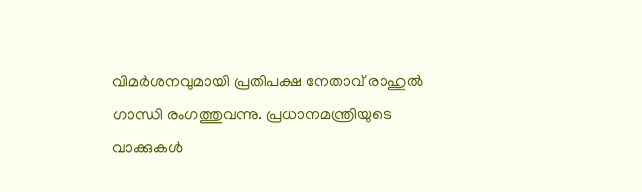വിമര്‍ശനവുമായി പ്രതിപക്ഷ നേതാവ് രാഹുല്‍ ഗാന്ധി രംഗത്തുവന്നു. പ്രധാനമന്ത്രിയുടെ വാക്കുകള്‍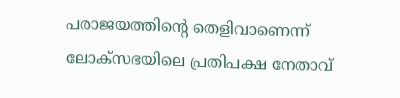പരാജയത്തിന്റെ തെളിവാണെന്ന് ലോക്സഭയിലെ പ്രതിപക്ഷ നേതാവ്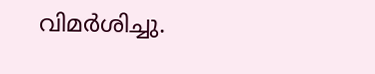വിമര്‍ശിച്ചു.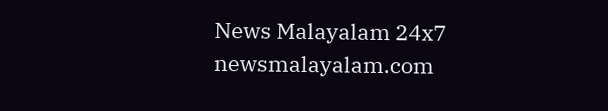News Malayalam 24x7
newsmalayalam.com